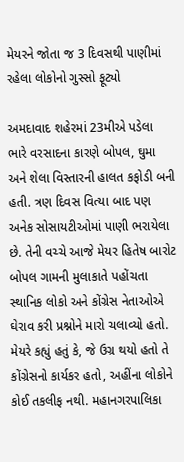મેયરને જોતા જ 3 દિવસથી પાણીમાં રહેલા લોકોનો ગુસ્સો ફૂટ્યો

અમદાવાદ શહેરમાં 23મીએ પડેલા ભારે વરસાદના કારણે બોપલ, ઘુમા અને શેલા વિસ્તારની હાલત કફોડી બની હતી. ત્રણ દિવસ વિત્યા બાદ પણ અનેક સોસાયટીઓમાં પાણી ભરાયેલા છે. તેની વચ્ચે આજે મેયર હિતેષ બારોટ બોપલ ગામની મુલાકાતે પહોંચતા સ્થાનિક લોકો અને કોંગ્રેસ નેતાઓએ ઘેરાવ કરી પ્રશ્નોને મારો ચલાવ્યો હતો. મેયરે કહ્યું હતું કે, જે ઉગ્ર થયો હતો તે કોંગ્રેસનો કાર્યકર હતો, અહીંના લોકોને કોઈ તકલીફ નથી. મહાનગરપાલિકા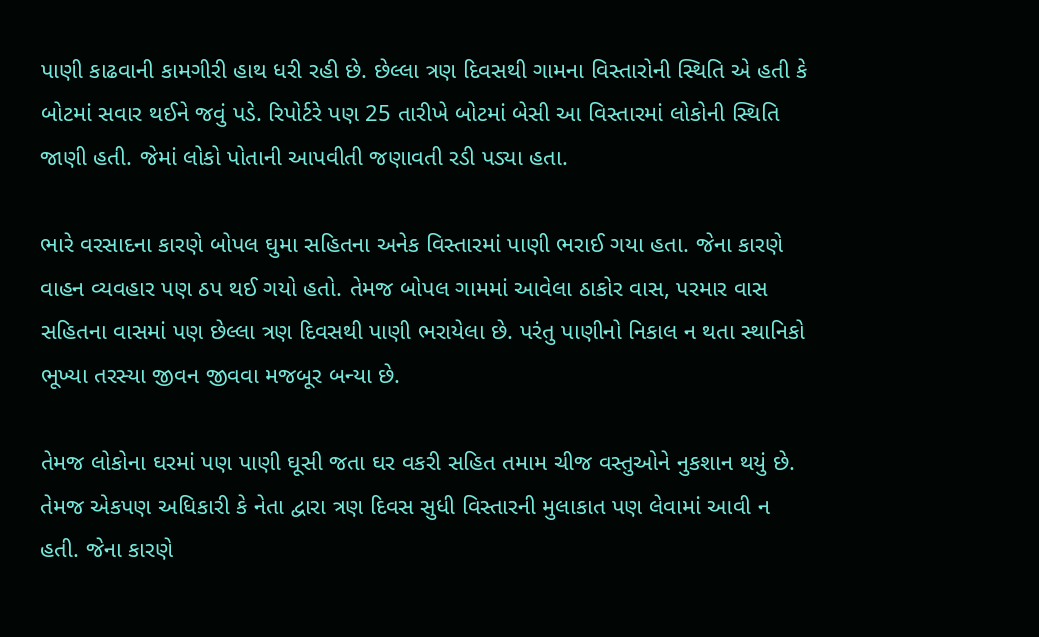પાણી કાઢવાની કામગીરી હાથ ધરી રહી છે. છેલ્લા ત્રણ દિવસથી ગામના વિસ્તારોની સ્થિતિ એ હતી કે બોટમાં સવાર થઈને જવું પડે. રિપોર્ટરે પણ 25 તારીખે બોટમાં બેસી આ વિસ્તારમાં લોકોની સ્થિતિ જાણી હતી. જેમાં લોકો પોતાની આપવીતી જણાવતી રડી પડ્યા હતા.

ભારે વરસાદના કારણે બોપલ ઘુમા સહિતના અનેક વિસ્તારમાં પાણી ભરાઈ ગયા હતા. જેના કારણે વાહન વ્યવહાર પણ ઠપ થઈ ગયો હતો. તેમજ બોપલ ગામમાં આવેલા ઠાકોર વાસ, પરમાર વાસ સહિતના વાસમાં પણ છેલ્લા ત્રણ દિવસથી પાણી ભરાયેલા છે. પરંતુ પાણીનો નિકાલ ન થતા સ્થાનિકો ભૂખ્યા તરસ્યા જીવન જીવવા મજબૂર બન્યા છે.

તેમજ લોકોના ઘરમાં પણ પાણી ઘૂસી જતા ઘર વકરી સહિત તમામ ચીજ વસ્તુઓને નુકશાન થયું છે. તેમજ એકપણ અધિકારી કે નેતા દ્વારા ત્રણ દિવસ સુધી વિસ્તારની મુલાકાત પણ લેવામાં આવી ન હતી. જેના કારણે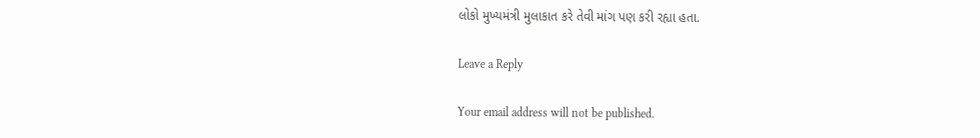લોકો મુખ્યમંત્રી મુલાકાત કરે તેવી માંગ પણ કરી રહ્યા હતા.

Leave a Reply

Your email address will not be published.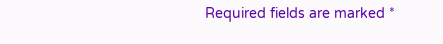Required fields are marked *